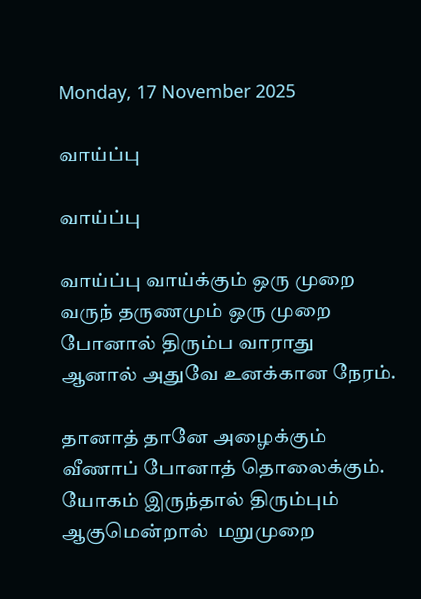Monday, 17 November 2025

வாய்ப்பு

வாய்ப்பு

வாய்ப்பு வாய்க்கும் ஒரு முறை
வருந் தருணமும் ஒரு முறை
போனால் திரும்ப வாராது
ஆனால் அதுவே உனக்கான நேரம்.

தானாத் தானே அழைக்கும்
வீணாப் போனாத் தொலைக்கும்.
யோகம் இருந்தால் திரும்பும்
ஆகுமென்றால்  மறுமுறை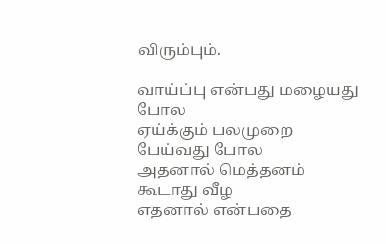விரும்பும்.

வாய்ப்பு என்பது மழையது போல
ஏய்க்கும் பலமுறை பேய்வது போல
அதனால் மெத்தனம் கூடாது வீழ
எதனால் என்பதை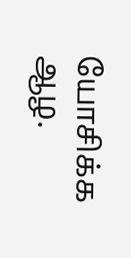யோசிக்க ஆழ.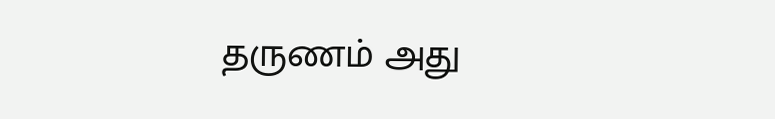தருணம் அது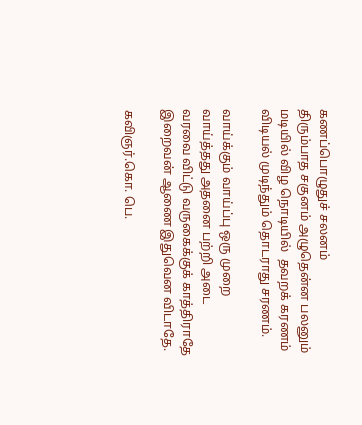கணப்பொழுதுச் சலனம்
திரும்பாத சகுனம் அழுதென்ன பலனும்
மடியில் விழ நொடியில்  தவறக் கரணம்
விடியல் முடிந்தும் தொடராது சரணம்.

வாய்க்கும் வாய்ப்பு ஒரு முறை
வாய்த்தது அதனை பற்றி அடை
வரவை விட்டு வருகைக்குக் காத்திராதே
இறைவன் ஆணை இதுவென விடாதே.

கவிஞர்.கொ. பெ.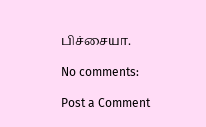பிச்சையா.

No comments:

Post a Comment